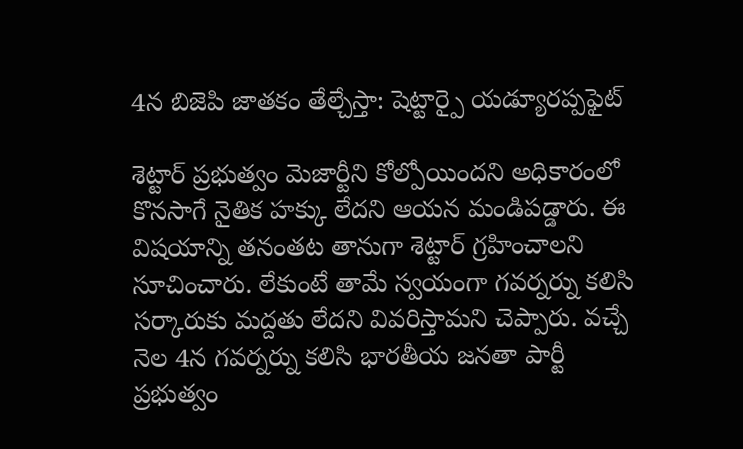4న బిజెపి జాతకం తేల్చేస్తా: షెట్టార్పై యడ్యూరప్పఫైట్

శెట్టార్ ప్రభుత్వం మెజార్టీని కోల్పోయిందని అధికారంలో కొనసాగే నైతిక హక్కు లేదని ఆయన మండిపడ్డారు. ఈ విషయాన్ని తనంతట తానుగా శెట్టార్ గ్రహించాలని సూచించారు. లేకుంటే తామే స్వయంగా గవర్నర్ను కలిసి సర్కారుకు మద్దతు లేదని వివరిస్తామని చెప్పారు. వచ్చే నెల 4న గవర్నర్ను కలిసి భారతీయ జనతా పార్టీ ప్రభుత్వం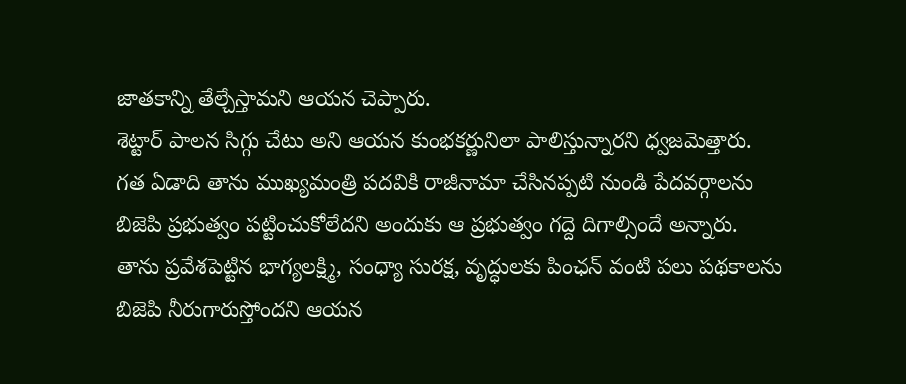జాతకాన్ని తేల్చేస్తామని ఆయన చెప్పారు.
శెట్టార్ పాలన సిగ్గు చేటు అని ఆయన కుంభకర్ణునిలా పాలిస్తున్నారని ధ్వజమెత్తారు. గత ఏడాది తాను ముఖ్యమంత్రి పదవికి రాజీనామా చేసినప్పటి నుండి పేదవర్గాలను బిజెపి ప్రభుత్వం పట్టించుకోలేదని అందుకు ఆ ప్రభుత్వం గద్దె దిగాల్సిందే అన్నారు. తాను ప్రవేశపెట్టిన భాగ్యలక్ష్మి, సంధ్యా సురక్ష, వృద్ధులకు పింఛన్ వంటి పలు పథకాలను బిజెపి నీరుగారుస్తోందని ఆయన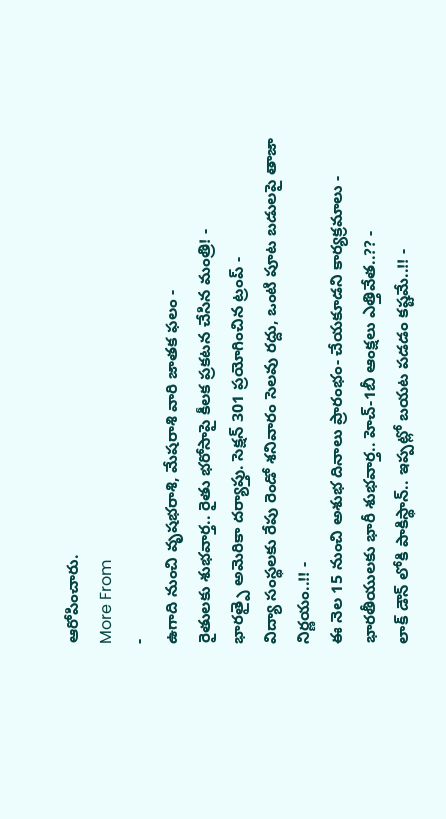ఆరోపించారు.
More From
-
ఉగాది నుంచి వృషభరాశి, మేషరాశి వారి జాతక ఫలం -
రైతులకు శుభవార్త.. రైతు భరోసాపై కీలక ప్రకటన చేసిన మంత్రి! -
భారత్పై అమెరికా దర్యాప్తు. సెక్షన్ 301 ప్రయోగించిన ట్రంప్ -
విద్యా సంస్థలకు రేపు రెండో శనివారం సెలవు రద్దు, ఒంటి పూట బడులపై తాజా నిర్ణయం..!! -
ఈ నెల 15 నుంచి అశుభ దినాలు ప్రారంభం- చేయకూడని కార్యక్రమాలు -
భారతీయులకు భారీ శుభవార్త.. హెచ్-1బీ ఆంక్షలు ఎత్తివేత..?? -
లాక్ డౌన్ లోకి పాకిస్థాన్.. ఇప్పట్లో బయట పడడం కష్టమే..!! -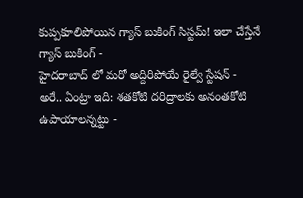కుప్పకూలిపోయిన గ్యాస్ బుకింగ్ సిస్టమ్! ఇలా చేస్తేనే గ్యాస్ బుకింగ్ -
హైదరాబాద్ లో మరో అద్దిరిపోయే రైల్వే స్టేషన్ -
అరే.. ఏంట్రా ఇది: శతకోటి దరిద్రాలకు అనంతకోటి ఉపాయాలన్నట్టు -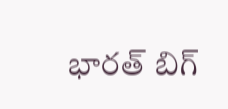భారత్ బిగ్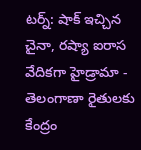టర్న్: షాక్ ఇచ్చిన చైనా, రష్యా ఐరాస వేదికగా హైడ్రామా -
తెలంగాణా రైతులకు కేంద్రం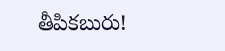తీపికబురు!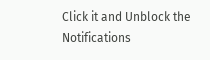Click it and Unblock the Notifications